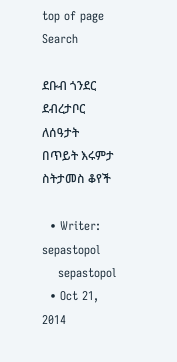top of page
Search

ደቡብ ጎንደር ደብረታቦር ለሰዓታት በጥይት እሩምታ ስትታመስ ቆየች

  • Writer: sepastopol
    sepastopol
  • Oct 21, 2014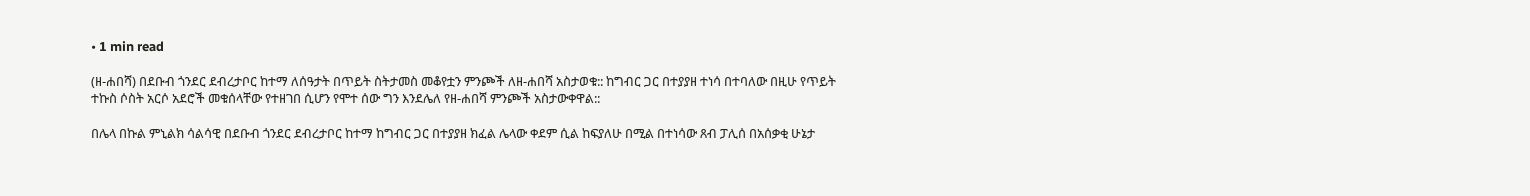• 1 min read

(ዘ-ሐበሻ) በደቡብ ጎንደር ደብረታቦር ከተማ ለሰዓታት በጥይት ስትታመስ መቆየቷን ምንጮች ለዘ-ሐበሻ አስታወቁ:: ከግብር ጋር በተያያዘ ተነሳ በተባለው በዚሁ የጥይት ተኩስ ሶስት አርሶ አደሮች መቁሰላቸው የተዘገበ ሲሆን የሞተ ሰው ግን እንደሌለ የዘ-ሐበሻ ምንጮች አስታውቀዋል::

በሌላ በኩል ምኒልክ ሳልሳዊ በደቡብ ጎንደር ደብረታቦር ከተማ ከግብር ጋር በተያያዘ ክፈል ሌላው ቀደም ሲል ከፍያለሁ በሚል በተነሳው ጸብ ፓሊሰ በአሰቃቂ ሁኔታ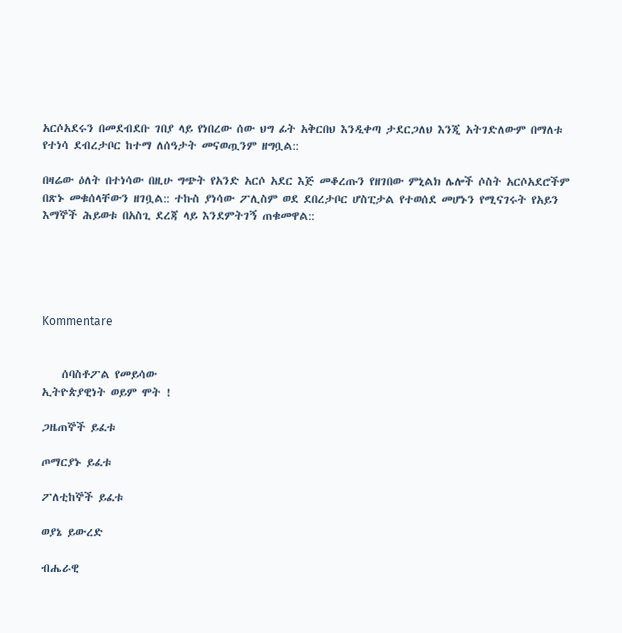አርሶአደሩን በመደብደቡ ገበያ ላይ የነበረው ሰው ህግ ፊት አቅርበህ እንዲቀጣ ታደርጋለህ እንጂ አትገድለውም በማለቱ የተነሳ ደብረታቦር ከተማ ለሰዓታት መናወጧንም ዘግቧል::

በዛሬው ዕለት በተነሳው በዚሁ ግጭት የአንድ አርሶ አደር እጅ መቆረጡን የዘገበው ምኒልክ ሌሎች ሶስት አርሶአደሮችም በጽኑ መቁሰላቸውን ዘገቧል:: ተኩስ ያነሳው ፖሊስም ወደ ደበረታቦር ሆስፒታል የተወሰደ መሆኑን የሚናገሩት የአይን እማኞች ሕይወቱ በአስጊ ደረጃ ላይ እንደምትገኝ ጠቁመዋል::





Kommentare


    ሰባስቶፖል የመይሳው
ኢትዮጵያዊነት ወይም ሞት !

ጋዜጠኞች ይፈቱ

ጦማርያኑ ይፈቱ

ፖለቲከኞች ይፈቱ

ወያኔ ይውረድ

ብሔራዊ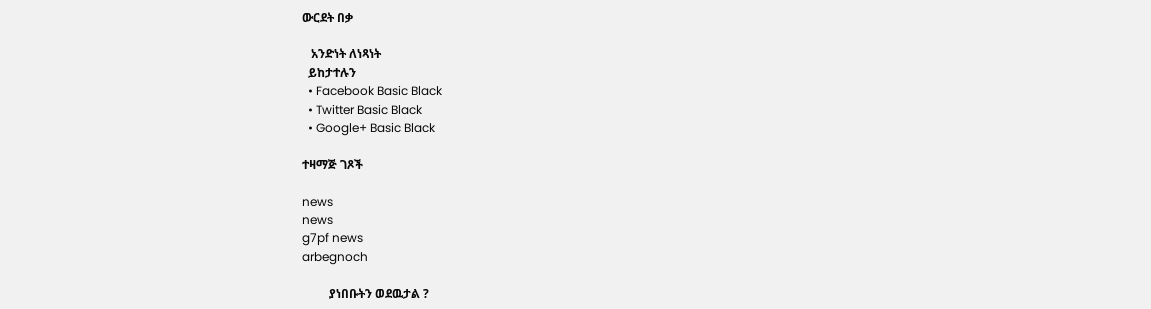ውርደት በቃ

   አንድነት ለነጻነት
  ይከታተሉን
  • Facebook Basic Black
  • Twitter Basic Black
  • Google+ Basic Black

ተዛማጅ ገጾች

news
news
g7pf news
arbegnoch

         ያነበቡትን ወደዉታል ?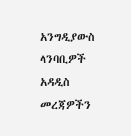አንግዲያውስ ላንባቢዎች አዳዲስ መረጃዎችን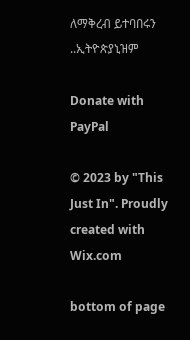ለማቅረብ ይተባበሩን ..ኢትዮጵያኒዝም

Donate with PayPal

© 2023 by "This Just In". Proudly created with Wix.com

bottom of page